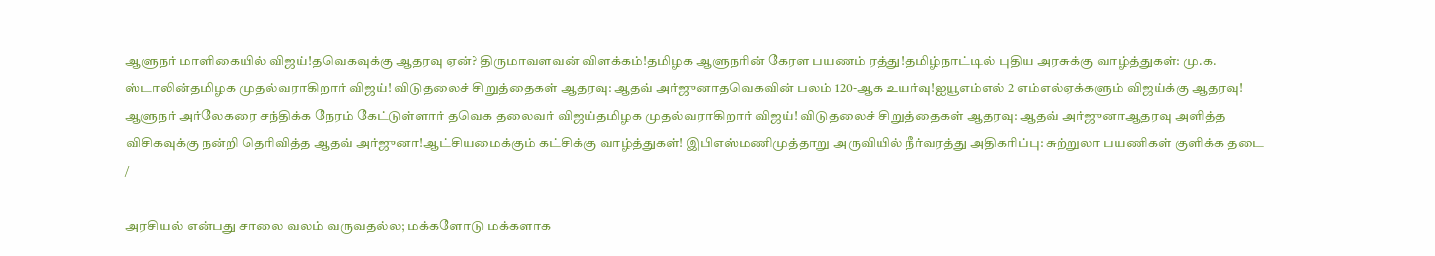ஆளுநர் மாளிகையில் விஜய்!தவெகவுக்கு ஆதரவு ஏன்? திருமாவளவன் விளக்கம்!தமிழக ஆளுநரின் கேரள பயணம் ரத்து!தமிழ்நாட்டில் புதிய அரசுக்கு வாழ்த்துகள்: மு.க. ஸ்டாலின்தமிழக முதல்வராகிறார் விஜய்! விடுதலைச் சிறுத்தைகள் ஆதரவு: ஆதவ் அர்ஜுனாதவெகவின் பலம் 120-ஆக உயர்வு!ஐயூஎம்எல் 2 எம்எல்ஏக்களும் விஜய்க்கு ஆதரவு! ஆளுநர் அர்லேகரை சந்திக்க நேரம் கேட்டுள்ளார் தவெக தலைவர் விஜய்தமிழக முதல்வராகிறார் விஜய்! விடுதலைச் சிறுத்தைகள் ஆதரவு: ஆதவ் அர்ஜுனாஆதரவு அளித்த விசிகவுக்கு நன்றி தெரிவித்த ஆதவ் அர்ஜுனா!ஆட்சியமைக்கும் கட்சிக்கு வாழ்த்துகள்! இபிஎஸ்மணிமுத்தாறு அருவியில் நீர்வரத்து அதிகரிப்பு: சுற்றுலா பயணிகள் குளிக்க தடை
/

அரசியல் என்பது சாலை வலம் வருவதல்ல; மக்களோடு மக்களாக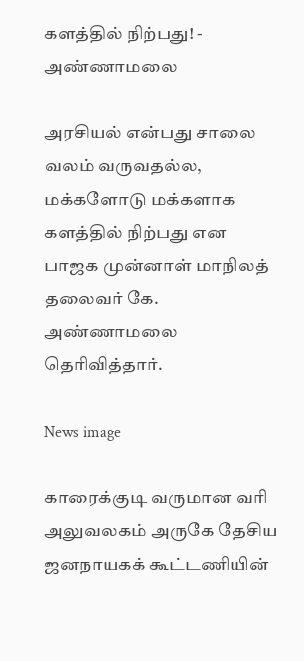களத்தில் நிற்பது! - அண்ணாமலை

அரசியல் என்பது சாலை வலம் வருவதல்ல, மக்களோடு மக்களாக களத்தில் நிற்பது என பாஜக முன்னாள் மாநிலத் தலைவர் கே. அண்ணாமலை தெரிவித்தார்.

News image

காரைக்குடி வருமான வரி அலுவலகம் அருகே தேசிய ஜனநாயகக் கூட்டணியின்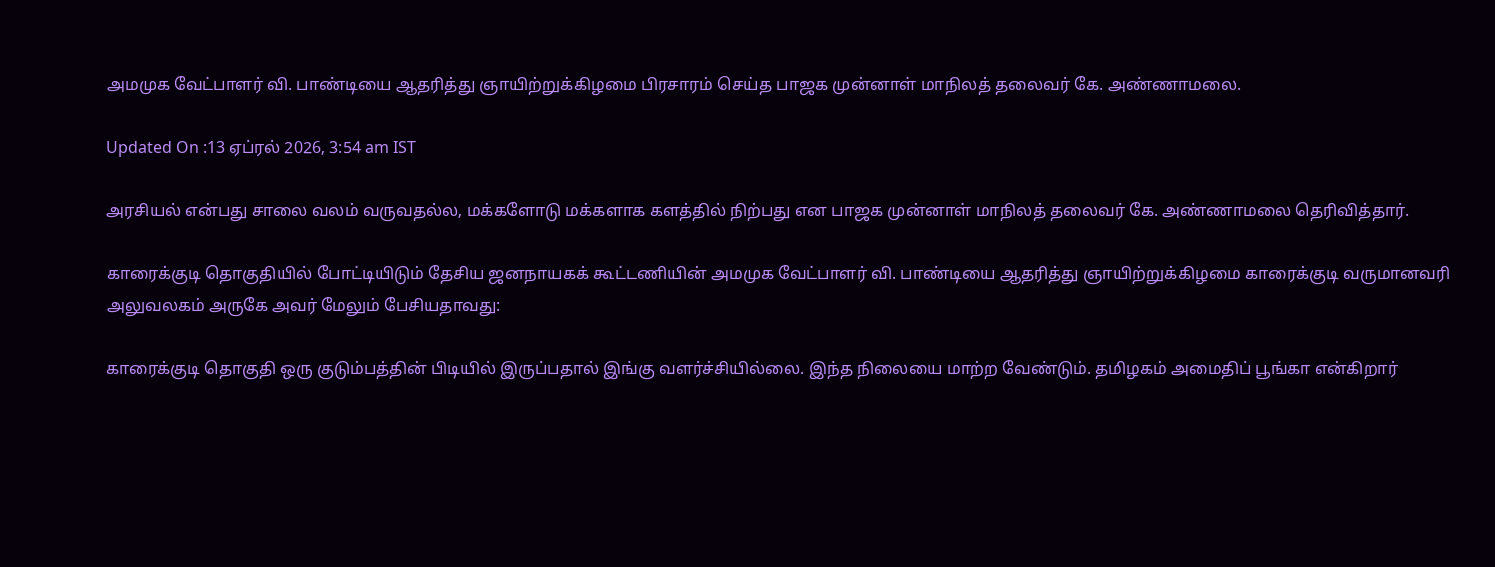அமமுக வேட்பாளர் வி. பாண்டியை ஆதரித்து ஞாயிற்றுக்கிழமை பிரசாரம் செய்த பாஜக முன்னாள் மாநிலத் தலைவர் கே. அண்ணாமலை.

Updated On :13 ஏப்ரல் 2026, 3:54 am IST

அரசியல் என்பது சாலை வலம் வருவதல்ல, மக்களோடு மக்களாக களத்தில் நிற்பது என பாஜக முன்னாள் மாநிலத் தலைவர் கே. அண்ணாமலை தெரிவித்தார்.

காரைக்குடி தொகுதியில் போட்டியிடும் தேசிய ஜனநாயகக் கூட்டணியின் அமமுக வேட்பாளர் வி. பாண்டியை ஆதரித்து ஞாயிற்றுக்கிழமை காரைக்குடி வருமானவரி அலுவலகம் அருகே அவர் மேலும் பேசியதாவது:

காரைக்குடி தொகுதி ஒரு குடும்பத்தின் பிடியில் இருப்பதால் இங்கு வளர்ச்சியில்லை. இந்த நிலையை மாற்ற வேண்டும். தமிழகம் அமைதிப் பூங்கா என்கிறார்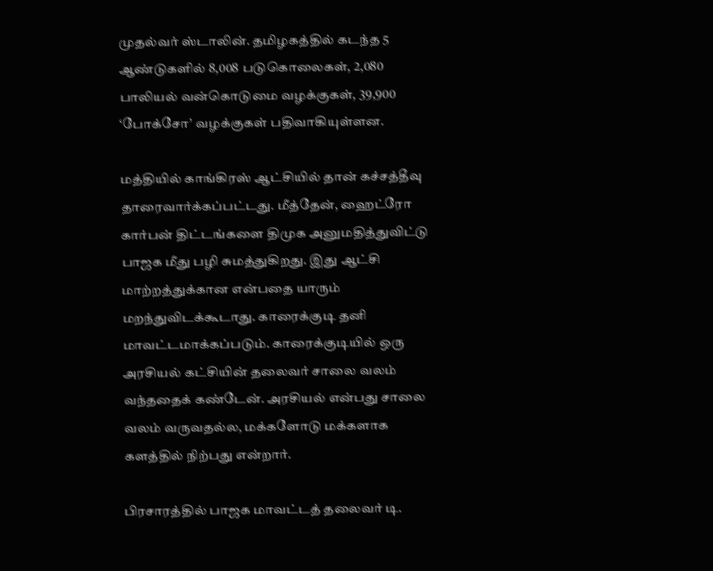முதல்வர் ஸ்டாலின். தமிழகத்தில் கடந்த 5 ஆண்டுகளில் 8,008 படுகொலைகள், 2,080 பாலியல் வன்கொடுமை வழக்குகள், 39,900 ‘போக்சோ’ வழக்குகள் பதிவாகியுள்ளன.

மத்தியில் காங்கிரஸ் ஆட்சியில் தான் கச்சத்தீவு தாரைவார்க்கப்பட்டது. மீத்தேன், ஹைட்ரோ கார்பன் திட்டங்களை திமுக அனுமதித்துவிட்டு பாஜக மீது பழி சுமத்துகிறது. இது ஆட்சி மாற்றத்துக்கான என்பதை யாரும் மறந்துவிடக்கூடாது. காரைக்குடி தனி மாவட்டமாக்கப்படும். காரைக்குடியில் ஒரு அரசியல் கட்சியின் தலைவர் சாலை வலம் வந்ததைக் கண்டேன். அரசியல் என்பது சாலை வலம் வருவதல்ல, மக்களோடு மக்களாக களத்தில் நிற்பது என்றார்.

பிரசாரத்தில் பாஜக மாவட்டத் தலைவர் டி.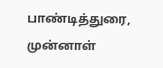பாண்டித்துரை, முன்னாள்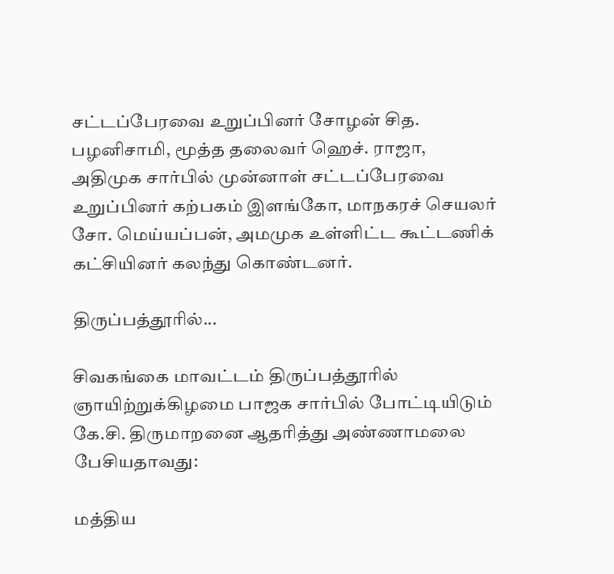சட்டப்பேரவை உறுப்பினர் சோழன் சித. பழனிசாமி, மூத்த தலைவர் ஹெச். ராஜா, அதிமுக சார்பில் முன்னாள் சட்டப்பேரவை உறுப்பினர் கற்பகம் இளங்கோ, மாநகரச் செயலர் சோ. மெய்யப்பன், அமமுக உள்ளிட்ட கூட்டணிக் கட்சியினர் கலந்து கொண்டனர்.

திருப்பத்தூரில்...

சிவகங்கை மாவட்டம் திருப்பத்தூரில் ஞாயிற்றுக்கிழமை பாஜக சார்பில் போட்டியிடும் கே.சி. திருமாறனை ஆதரித்து அண்ணாமலை பேசியதாவது:

மத்திய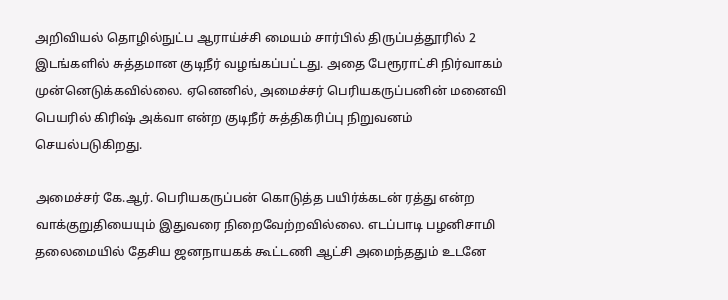அறிவியல் தொழில்நுட்ப ஆராய்ச்சி மையம் சார்பில் திருப்பத்தூரில் 2 இடங்களில் சுத்தமான குடிநீர் வழங்கப்பட்டது. அதை பேரூராட்சி நிர்வாகம் முன்னெடுக்கவில்லை. ஏனெனில், அமைச்சர் பெரியகருப்பனின் மனைவி பெயரில் கிரிஷ் அக்வா என்ற குடிநீர் சுத்திகரிப்பு நிறுவனம் செயல்படுகிறது.

அமைச்சர் கே.ஆர். பெரியகருப்பன் கொடுத்த பயிர்க்கடன் ரத்து என்ற வாக்குறுதியையும் இதுவரை நிறைவேற்றவில்லை. எடப்பாடி பழனிசாமி தலைமையில் தேசிய ஜனநாயகக் கூட்டணி ஆட்சி அமைந்ததும் உடனே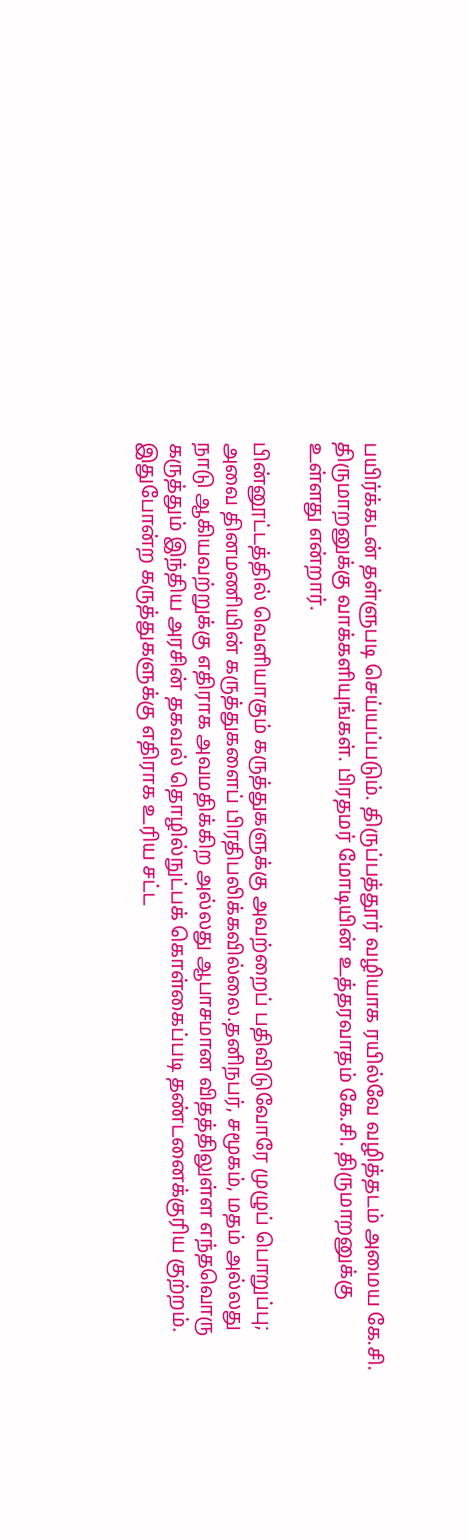பயிர்க்கடன் தள்ளுபடி செய்யப்படும். திருப்பத்தூர் வழியாக ரயில்வே வழித்தடம் அமைய கே.சி. திருமாறனுக்கு வாக்களியுங்கள். பிரதமர் மோடியின் உத்தரவாதம் கே.சி. திருமாறனுக்கு உள்ளது என்றார்.

பின்னூட்டத்தில் வெளியாகும் கருத்துகளுக்கு அவற்றைப் பதிவிடுவோரே முழுப் பொறுப்பு; அவை தினமணியின் கருத்துகளைப் பிரதிபலிக்கவில்லை.தனிநபர், சமூகம், மதம் அல்லது நாடு ஆகியவற்றுக்கு எதிராக அவமதிக்கிற அல்லது ஆபாசமான விதத்திலுள்ள எந்தவொரு கருத்தும் இந்திய அரசின் தகவல் தொழில்நுட்பக் கொள்கைப்படி தண்டனைக்குரிய குற்றம். இதுபோன்ற கருத்துகளுக்கு எதிராக உரிய சட்ட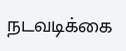நடவடிக்கை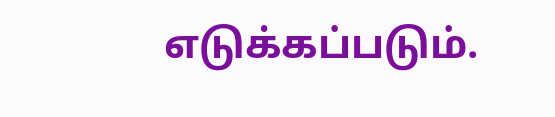எடுக்கப்படும்.